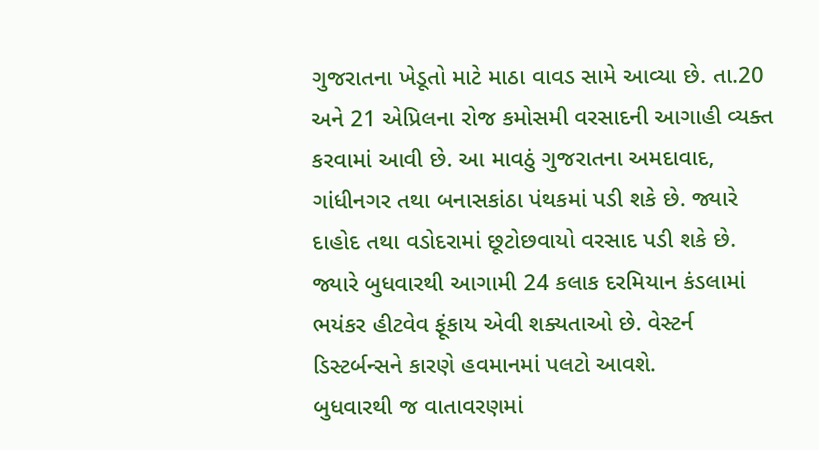ગુજરાતના ખેડૂતો માટે માઠા વાવડ સામે આવ્યા છે. તા.20 અને 21 એપ્રિલના રોજ કમોસમી વરસાદની આગાહી વ્યક્ત કરવામાં આવી છે. આ માવઠું ગુજરાતના અમદાવાદ, ગાંધીનગર તથા બનાસકાંઠા પંથકમાં પડી શકે છે. જ્યારે દાહોદ તથા વડોદરામાં છૂટોછવાયો વરસાદ પડી શકે છે. જ્યારે બુધવારથી આગામી 24 કલાક દરમિયાન કંડલામાં ભયંકર હીટવેવ ફૂંકાય એવી શક્યતાઓ છે. વેસ્ટર્ન ડિસ્ટર્બન્સને કારણે હવમાનમાં પલટો આવશે.
બુધવારથી જ વાતાવરણમાં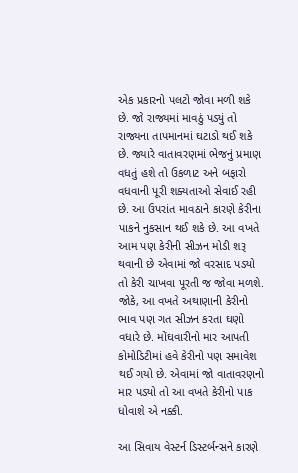એક પ્રકારનો પલટો જોવા મળી શકે છે. જો રાજ્યમાં માવઠું પડ્યું તો રાજ્યના તાપમાનમાં ઘટાડો થઈ શકે છે. જ્યારે વાતાવરણમાં ભેજનું પ્રમાણ વધતું હશે તો ઉકળાટ અને બફારો વધવાની પૂરી શક્યતાઓ સેવાઈ રહી છે. આ ઉપરાંત માવઠાને કારણે કેરીના પાકને નુકસાન થઈ શકે છે. આ વખતે આમ પણ કેરીની સીઝન મોડી શરૂ થવાની છે એવામાં જો વરસાદ પડ્યો તો કેરી ચાખવા પૂરતી જ જોવા મળશે. જોકે, આ વખતે અથાણાની કેરીનો ભાવ પણ ગત સીઝન કરતા ઘણો વધારે છે. મોંઘવારીનો માર આપતી કોમોડિટીમાં હવે કેરીનો પણ સમાવેશ થઈ ગયો છે. એવામાં જો વાતાવરણનો માર પડ્યો તો આ વખતે કેરીનો પાક ધોવાશે એ નક્કી.

આ સિવાય વેસ્ટર્ન ડિસ્ટર્બન્સને કારણે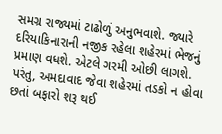સમગ્ર રાજ્યમાં ટાઢોળું અનુભવાશે. જ્યારે દરિયાકિનારાની નજીક રહેલા શહેરમાં ભેજનું પ્રમાણ વધશે. એટલે ગરમી ઓછી લાગશે. પરંતુ, અમદાવાદ જેવા શહેરમાં તડકો ન હોવા છતાં બફારો શરૂ થઈ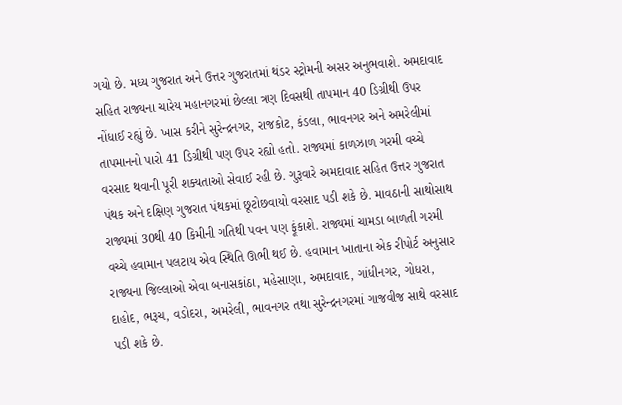ગયો છે. મધ્ય ગુજરાત અને ઉત્તર ગુજરાતમાં થંડર સ્ટ્રોમની અસર અનુભવાશે. અમદાવાદ સહિત રાજ્યના ચારેય મહાનગરમાં છેલ્લા ત્રણ દિવસથી તાપમાન 40 ડિગ્રીથી ઉપર નોંધાઈ રહ્યું છે. ખાસ કરીને સુરેન્દ્રનગર, રાજકોટ, કંડલા, ભાવનગર અને અમરેલીમાં તાપમાનનો પારો 41 ડિગ્રીથી પણ ઉપર રહ્યો હતો. રાજ્યમાં કાળઝાળ ગરમી વચ્ચે વરસાદ થવાની પૂરી શક્યતાઓ સેવાઈ રહી છે. ગુરૂવારે અમદાવાદ સહિત ઉત્તર ગુજરાત પંથક અને દક્ષિણ ગુજરાત પંથકમાં છૂટોછવાયો વરસાદ પડી શકે છે. માવઠાની સાથોસાથ રાજ્યમાં 30થી 40 કિમીની ગતિથી પવન પણ ફૂંકાશે. રાજ્યમાં ચામડા બાળતી ગરમી વચ્ચે હવામાન પલટાય એવ સ્થિતિ ઊભી થઈ છે. હવામાન ખાતાના એક રીપોર્ટ અનુસાર રાજ્યના જિલ્લાઓ એવા બનાસકાંઠા, મહેસાણા, અમદાવાદ, ગાંધીનગર, ગોધરા, દાહોદ, ભરૂચ, વડોદરા, અમરેલી, ભાવનગર તથા સુરેન્દ્રનગરમાં ગાજવીજ સાથે વરસાદ પડી શકે છે.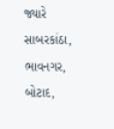જ્યારે સાબરકાંઠા, ભાવનગર, બોટાદ,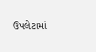ઉપલેટામાં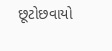છૂટોછવાયો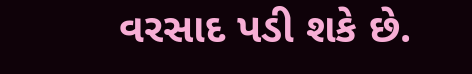વરસાદ પડી શકે છે.